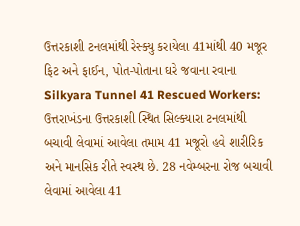ઉત્તરકાશી ટનલમાંથી રેસ્ક્યુ કરાયેલા 41માંથી 40 મજૂર ફિટ અને ફાઈન, પોત-પોતાના ઘરે જવાના રવાના
Silkyara Tunnel 41 Rescued Workers: ઉત્તરાખંડના ઉત્તરકાશી સ્થિત સિલ્ક્યારા ટનલમાંથી બચાવી લેવામાં આવેલા તમામ 41 મજૂરો હવે શારીરિક અને માનસિક રીતે સ્વસ્થ છે. 28 નવેમ્બરના રોજ બચાવી લેવામાં આવેલા 41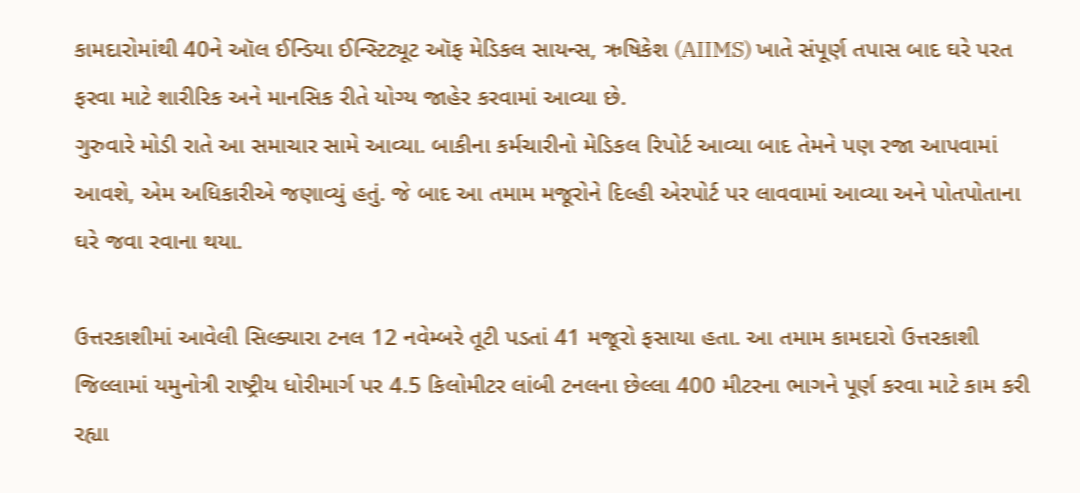કામદારોમાંથી 40ને ઑલ ઈન્ડિયા ઈન્સ્ટિટ્યૂટ ઑફ મેડિકલ સાયન્સ, ઋષિકેશ (AIIMS) ખાતે સંપૂર્ણ તપાસ બાદ ઘરે પરત ફરવા માટે શારીરિક અને માનસિક રીતે યોગ્ય જાહેર કરવામાં આવ્યા છે.
ગુરુવારે મોડી રાતે આ સમાચાર સામે આવ્યા. બાકીના કર્મચારીનો મેડિકલ રિપોર્ટ આવ્યા બાદ તેમને પણ રજા આપવામાં આવશે, એમ અધિકારીએ જણાવ્યું હતું. જે બાદ આ તમામ મજૂરોને દિલ્હી એરપોર્ટ પર લાવવામાં આવ્યા અને પોતપોતાના ઘરે જવા રવાના થયા.

ઉત્તરકાશીમાં આવેલી સિલ્ક્યારા ટનલ 12 નવેમ્બરે તૂટી પડતાં 41 મજૂરો ફસાયા હતા. આ તમામ કામદારો ઉત્તરકાશી જિલ્લામાં યમુનોત્રી રાષ્ટ્રીય ધોરીમાર્ગ પર 4.5 કિલોમીટર લાંબી ટનલના છેલ્લા 400 મીટરના ભાગને પૂર્ણ કરવા માટે કામ કરી રહ્યા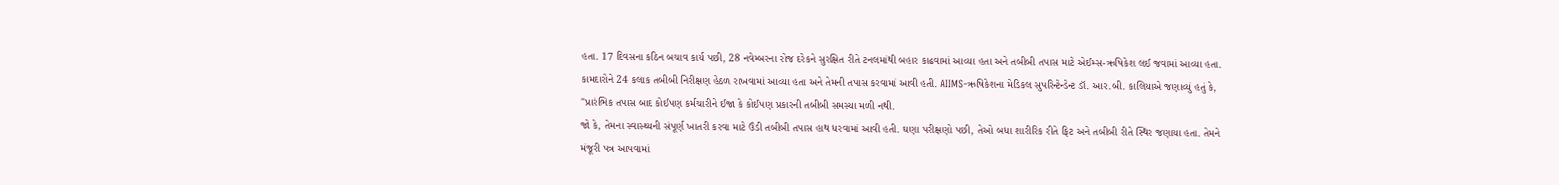હતા. 17 દિવસના કઠિન બચાવ કાર્ય પછી, 28 નવેમ્બરના રોજ દરેકને સુરક્ષિત રીતે ટનલમાંથી બહાર કાઢવામાં આવ્યા હતા અને તબીબી તપાસ માટે એઈમ્સ-ઋષિકેશ લઈ જવામાં આવ્યા હતા.
કામદારોને 24 કલાક તબીબી નિરીક્ષણ હેઠળ રાખવામાં આવ્યા હતા અને તેમની તપાસ કરવામાં આવી હતી. AIIMS-ઋષિકેશના મેડિકલ સુપરિન્ટેન્ડેન્ટ ડૉ. આર.બી. કાલિયાએ જણાવ્યું હતું કે, "પ્રારંભિક તપાસ બાદ કોઈપણ કર્મચારીને ઈજા કે કોઈપણ પ્રકારની તબીબી સમસ્યા મળી નથી.
જો કે, તેમના સ્વાસ્થ્યની સંપૂર્ણ ખાતરી કરવા માટે ઉંડી તબીબી તપાસ હાથ ધરવામાં આવી હતી. ઘણા પરીક્ષણો પછી, તેઓ બધા શારીરિક રીતે ફિટ અને તબીબી રીતે સ્થિર જણાયા હતા. તેમને મંજૂરી પત્ર આપવામાં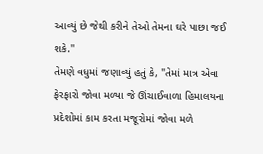આવ્યું છે જેથી કરીને તેઓ તેમના ઘરે પાછા જઈ શકે.''
તેમણે વધુમાં જણાવ્યું હતું કે, "તેમાં માત્ર એવા ફેરફારો જોવા મળ્યા જે ઊંચાઈવાળા હિમાલયના પ્રદેશોમાં કામ કરતા મજૂરોમાં જોવા મળે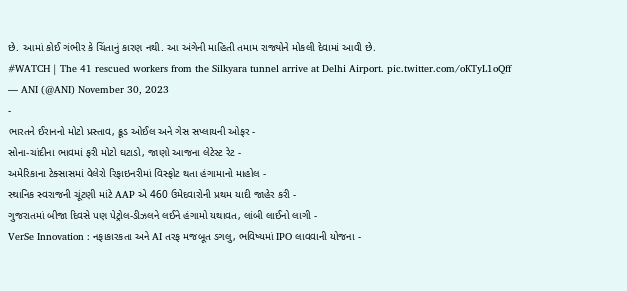છે. આમાં કોઈ ગંભીર કે ચિંતાનું કારણ નથી. આ અંગેની માહિતી તમામ રાજ્યોને મોકલી દેવામાં આવી છે.
#WATCH | The 41 rescued workers from the Silkyara tunnel arrive at Delhi Airport. pic.twitter.com/oKTyL1oQff
— ANI (@ANI) November 30, 2023
-
ભારતને ઈરાનનો મોટો પ્રસ્તાવ, ક્રૂડ ઓઈલ અને ગેસ સપ્લાયની ઓફર -
સોના-ચાંદીના ભાવમાં ફરી મોટો ઘટાડો, જાણો આજના લેટેસ્ટ રેટ -
અમેરિકાના ટેક્સાસમાં વેલેરો રિફાઇનરીમાં વિસ્ફોટ થતા હંગામાનો માહોલ -
સ્થાનિક સ્વરાજની ચૂંટણી માંટે AAP એ 460 ઉમેદવારોની પ્રથમ યાદી જાહેર કરી -
ગુજરાતમાં બીજા દિવસે પણ પેટ્રોલ-ડીઝલને લઈને હંગામો યથાવત, લાંબી લાઈનો લાગી -
VerSe Innovation : નફાકારકતા અને AI તરફ મજબૂત ડગલુ, ભવિષ્યમાં IPO લાવવાની યોજના -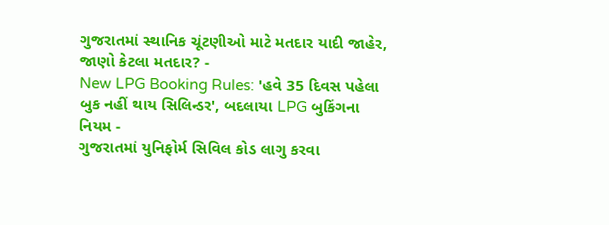ગુજરાતમાં સ્થાનિક ચૂંટણીઓ માટે મતદાર યાદી જાહેર, જાણો કેટલા મતદાર? -
New LPG Booking Rules: 'હવે 35 દિવસ પહેલા બુક નહીં થાય સિલિન્ડર', બદલાયા LPG બુકિંગના નિયમ -
ગુજરાતમાં યુનિફોર્મ સિવિલ કોડ લાગુ કરવા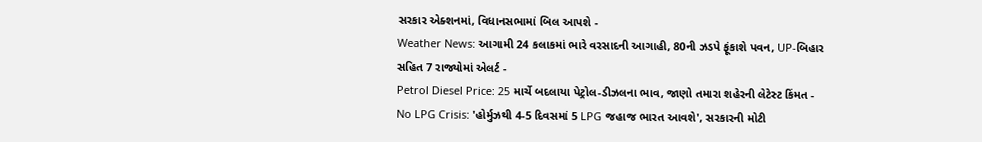સરકાર એક્શનમાં, વિધાનસભામાં બિલ આપશે -
Weather News: આગામી 24 કલાકમાં ભારે વરસાદની આગાહી, 80ની ઝડપે ફૂંકાશે પવન, UP-બિહાર સહિત 7 રાજ્યોમાં એલર્ટ -
Petrol Diesel Price: 25 માર્ચે બદલાયા પેટ્રોલ-ડીઝલના ભાવ, જાણો તમારા શહેરની લેટેસ્ટ કિંમત -
No LPG Crisis: 'હોર્મુઝથી 4-5 દિવસમાં 5 LPG જહાજ ભારત આવશે', સરકારની મોટી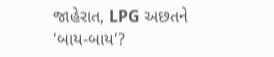જાહેરાત, LPG અછતને 'બાય-બાય'?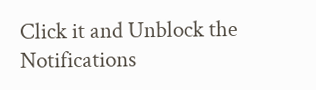Click it and Unblock the Notifications